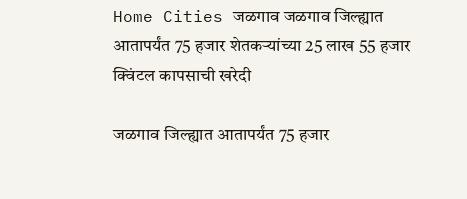Home Cities जळगाव जळगाव जिल्ह्यात आतापर्यंत 75 हजार शेतकऱ्यांच्या 25 लाख 55 हजार क्विंटल कापसाची खरेदी

जळगाव जिल्ह्यात आतापर्यंत 75 हजार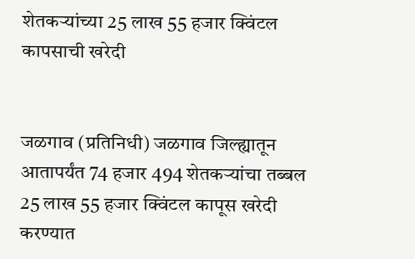शेतकऱ्यांच्या 25 लाख 55 हजार क्विंटल कापसाची खरेदी


जळगाव (प्रतिनिधी) जळगाव जिल्ह्यातून आतापर्यंत 74 हजार 494 शेतकऱ्यांचा तब्बल 25 लाख 55 हजार क्विंटल कापूस खरेदी करण्यात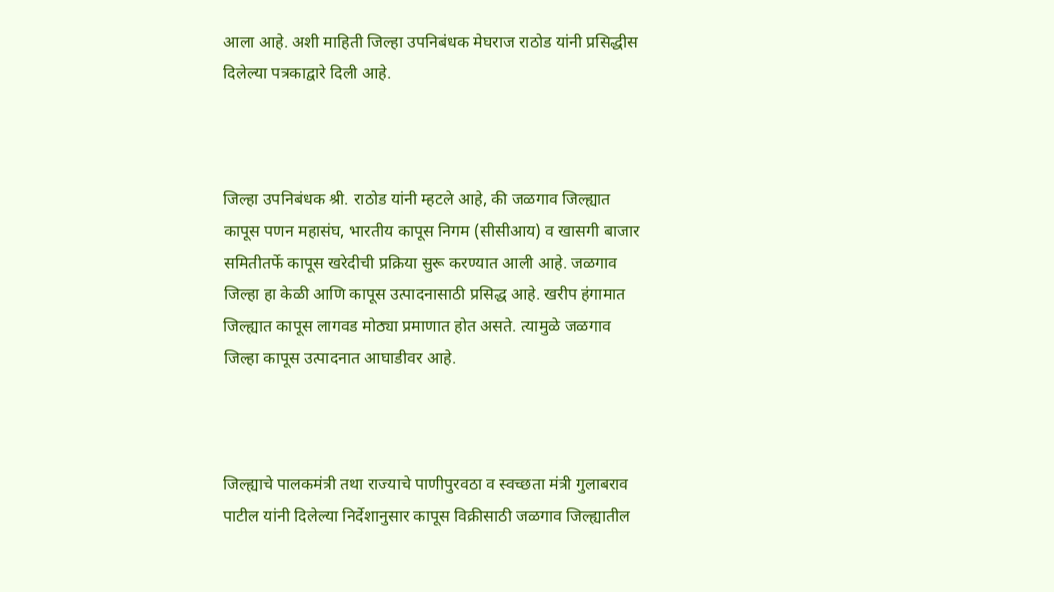आला आहे. अशी माहिती जिल्हा उपनिबंधक मेघराज राठोड यांनी प्रसिद्धीस दिलेल्या पत्रकाद्वारे दिली आहे.



जिल्हा उपनिबंधक श्री. राठोड यांनी म्हटले आहे, की जळगाव जिल्ह्यात कापूस पणन महासंघ, भारतीय कापूस निगम (सीसीआय) व खासगी बाजार समितीतर्फे कापूस खरेदीची प्रक्रिया सुरू करण्यात आली आहे. जळगाव जिल्हा हा केळी आणि कापूस उत्पादनासाठी प्रसिद्ध आहे. खरीप हंगामात जिल्ह्यात कापूस लागवड मोठ्या प्रमाणात होत असते. त्यामुळे जळगाव जिल्हा कापूस उत्पादनात आघाडीवर आहे.



जिल्ह्याचे पालकमंत्री तथा राज्याचे पाणीपुरवठा व स्वच्छता मंत्री गुलाबराव पाटील यांनी दिलेल्या निर्देशानुसार कापूस विक्रीसाठी जळगाव जिल्ह्यातील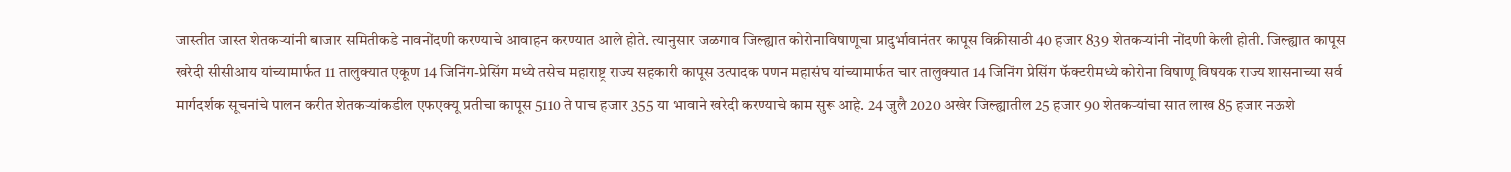जास्तीत जास्त शेतकऱ्यांनी बाजार समितीकडे नावनोंदणी करण्याचे आवाहन करण्यात आले होते. त्यानुसार जळगाव जिल्ह्यात कोरोनाविषाणूचा प्रादुर्भावानंतर कापूस विक्रीसाठी 40 हजार 839 शेतकऱ्यांनी नोंदणी केली होती. जिल्ह्यात कापूस खरेदी सीसीआय यांच्यामार्फत 11 तालुक्यात एकूण 14 जिनिंग-प्रेसिंग मध्ये तसेच महाराष्ट्र राज्य सहकारी कापूस उत्पादक पणन महासंघ यांच्यामार्फत चार तालुक्यात 14 जिनिंग प्रेसिंग फॅक्टरीमध्ये कोरोना विषाणू विषयक राज्य शासनाच्या सर्व मार्गदर्शक सूचनांचे पालन करीत शेतकऱ्यांकडील एफएक्यू प्रतीचा कापूस 5110 ते पाच हजार 355 या भावाने खरेदी करण्याचे काम सुरू आहे. 24 जुलै 2020 अखेर जिल्ह्यातील 25 हजार 90 शेतकऱ्यांचा सात लाख 85 हजार नऊशे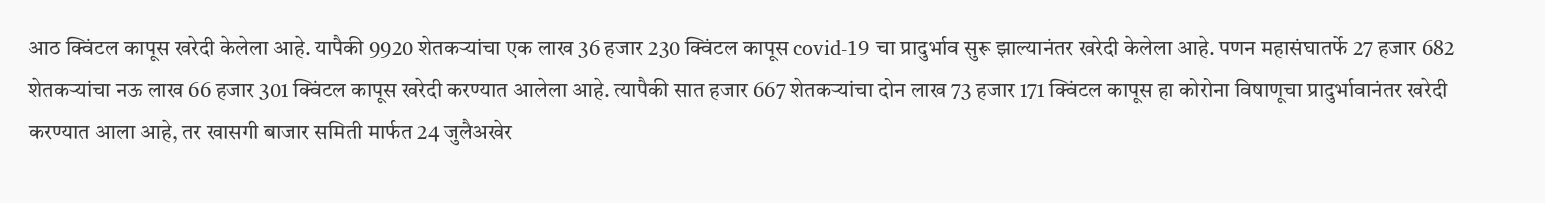आठ क्विंटल कापूस खरेदी केलेला आहे. यापैकी 9920 शेतकऱ्यांचा एक लाख 36 हजार 230 क्विंटल कापूस covid-19 चा प्रादुर्भाव सुरू झाल्यानंतर खरेदी केलेला आहे. पणन महासंघातर्फे 27 हजार 682 शेतकऱ्यांचा नऊ लाख 66 हजार 301 क्विंटल कापूस खरेदी करण्यात आलेला आहे. त्यापैकी सात हजार 667 शेतकऱ्यांचा दोन लाख 73 हजार 171 क्विंटल कापूस हा कोरोना विषाणूचा प्रादुर्भावानंतर खरेदी करण्यात आला आहे, तर खासगी बाजार समिती मार्फत 24 जुलैअखेर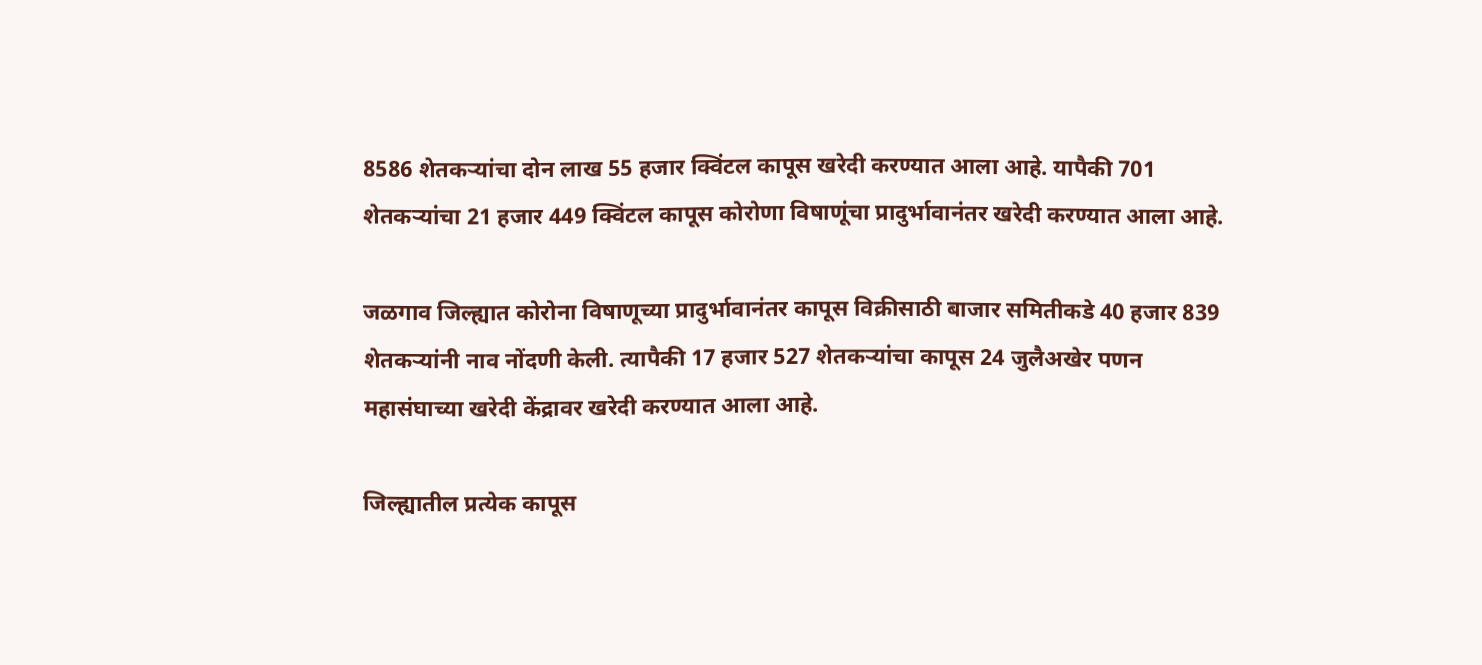8586 शेतकऱ्यांचा दोन लाख 55 हजार क्विंटल कापूस खरेदी करण्यात आला आहे. यापैकी 701 शेतकऱ्यांचा 21 हजार 449 क्विंटल कापूस कोरोणा विषाणूंचा प्रादुर्भावानंतर खरेदी करण्यात आला आहे.

जळगाव जिल्ह्यात कोरोना विषाणूच्या प्रादुर्भावानंतर कापूस विक्रीसाठी बाजार समितीकडे 40 हजार 839 शेतकऱ्यांनी नाव नोंदणी केली. त्यापैकी 17 हजार 527 शेतकऱ्यांचा कापूस 24 जुलैअखेर पणन महासंघाच्या खरेदी केंद्रावर खरेदी करण्यात आला आहे.

जिल्ह्यातील प्रत्येक कापूस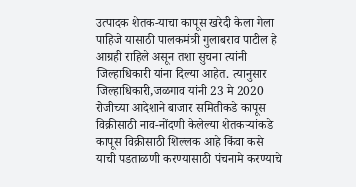उत्पादक शेतक-याचा कापूस खरेदी केला गेला पाहिजे यासाठी पालकमंत्री गुलाबराव पाटील हे आग्रही राहिले असून तशा सुचना त्यांनी जिल्हाधिकारी यांना दिल्या आहेत. त्यानुसार जिल्हाधिकारी,जळगाव यांनी 23 मे 2020 रोजीच्या आदेशाने बाजार समितीकडे कापूस विक्रीसाठी नाव-नोंदणी केलेल्या शेतकऱ्यांकडे कापूस विक्रीसाठी शिल्लक आहे किंवा कसे याची पडताळणी करण्यासाठी पंचनामे करण्याचे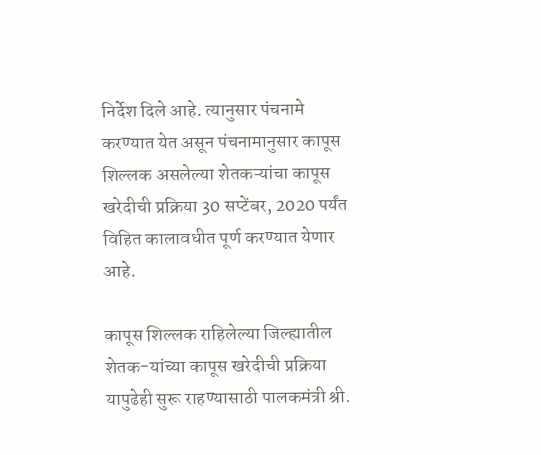निर्देश दिले आहे. त्यानुसार पंचनामे करण्यात येत असून पंचनामानुसार कापूस शिल्लक असलेल्या शेतकऱ्यांचा कापूस खरेदीची प्रक्रिया 30 सप्टेंबर, 2020 पर्यंत विहित कालावधीत पूर्ण करण्यात येणार आहे.

कापूस शिल्लक राहिलेल्या जिल्ह्यातील शेतक-यांच्या कापूस खरेदीची प्रक्रिया यापुढेही सुरू राहण्यासाठी पालकमंत्री श्री.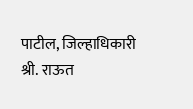पाटील, जिल्हाधिकारी श्री. राऊत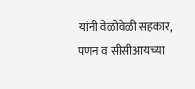यांनी वेळोवेळी सहकार, पणन व सीसीआयच्या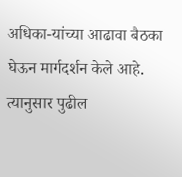अधिका-यांच्या आढावा बैठका घेऊन मार्गदर्शन केले आहे. त्यानुसार पुढील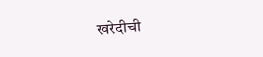खरेदीची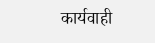कार्यवाही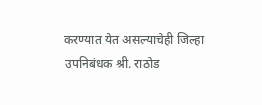करण्यात येत असल्याचेही जिल्हा उपनिबंधक श्री. राठोड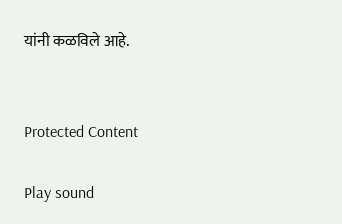यांनी कळविले आहे.


Protected Content

Play sound